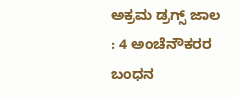ಅಕ್ರಮ ಡ್ರಗ್ಸ್ ಜಾಲ : 4 ಅಂಚೆನೌಕರರ ಬಂಧನ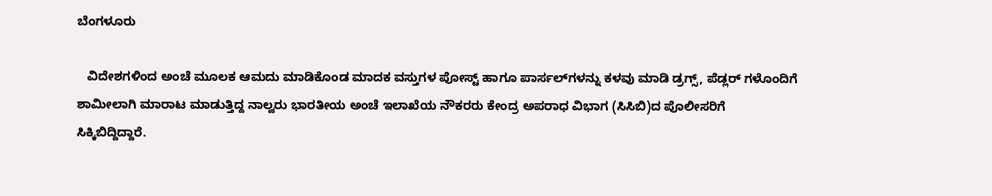ಬೆಂಗಳೂರು

   ವಿದೇಶಗಳಿಂದ ಅಂಚೆ ಮೂಲಕ ಆಮದು ಮಾಡಿಕೊಂಡ ಮಾದಕ ವಸ್ತುಗಳ ಪೋಸ್ಟ್ ಹಾಗೂ ಪಾರ್ಸಲ್‌ಗಳನ್ನು ಕಳವು ಮಾಡಿ ಡ್ರಗ್ಸ್, ಪೆಡ್ಲರ್ ಗಳೊಂದಿಗೆ ಶಾಮೀಲಾಗಿ ಮಾರಾಟ ಮಾಡುತ್ತಿದ್ದ ನಾಲ್ವರು ಭಾರತೀಯ ಅಂಚೆ ಇಲಾಖೆಯ ನೌಕರರು ಕೇಂದ್ರ ಅಪರಾಧ ವಿಭಾಗ (ಸಿಸಿಬಿ)ದ ಪೊಲೀಸರಿಗೆ ಸಿಕ್ಕಿಬಿದ್ದಿದ್ದಾರೆ.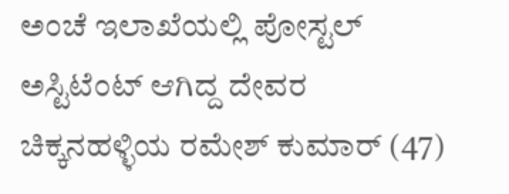ಅಂಚೆ ಇಲಾಖೆಯಲ್ಲಿ ಪೋಸ್ಟಲ್ ಅಸ್ಟಿಟೆಂಟ್ ಆಗಿದ್ದ ದೇವರ ಚಿಕ್ಕನಹಳ್ಳಿಯ ರಮೇಶ್ ಕುಮಾರ್ (47)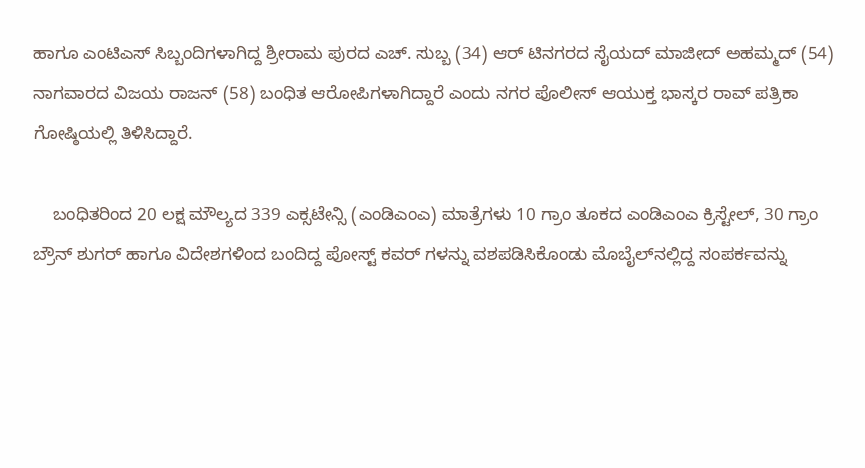ಹಾಗೂ ಎಂಟಿಎಸ್ ಸಿಬ್ಬಂದಿಗಳಾಗಿದ್ದ ಶ್ರೀರಾಮ ಪುರದ ಎಚ್. ಸುಬ್ಬ (34) ಆರ್ ಟಿನಗರದ ಸೈಯದ್ ಮಾಜೀದ್ ಅಹಮ್ಮದ್ (54) ನಾಗವಾರದ ವಿಜಯ ರಾಜನ್ (58) ಬಂಧಿತ ಆರೋಪಿಗಳಾಗಿದ್ದಾರೆ ಎಂದು ನಗರ ಪೊಲೀಸ್ ಆಯುಕ್ತ ಭಾಸ್ಕರ ರಾವ್ ಪತ್ರಿಕಾ ಗೋಷ್ಠಿಯಲ್ಲಿ ತಿಳಿಸಿದ್ದಾರೆ.

    ಬಂಧಿತರಿಂದ 20 ಲಕ್ಷ ಮೌಲ್ಯದ 339 ಎಕ್ಸಟೇನ್ಸಿ (ಎಂಡಿಎಂಎ) ಮಾತ್ರೆಗಳು 10 ಗ್ರಾಂ ತೂಕದ ಎಂಡಿಎಂಎ ಕ್ರಿಸ್ಟೇಲ್, 30 ಗ್ರಾಂ ಬ್ರೌನ್ ಶುಗರ್ ಹಾಗೂ ವಿದೇಶಗಳಿಂದ ಬಂದಿದ್ದ ಪೋಸ್ಟ್ ಕವರ್ ಗಳನ್ನು ವಶಪಡಿಸಿಕೊಂಡು ಮೊಬೈಲ್‌ನಲ್ಲಿದ್ದ ಸಂಪರ್ಕವನ್ನು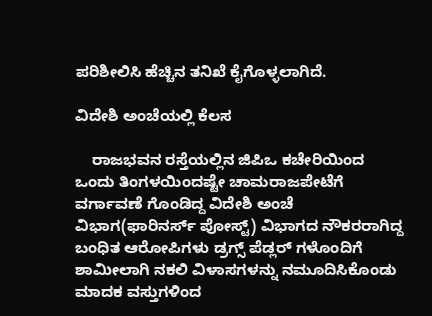ಪರಿಶೀಲಿಸಿ ಹೆಚ್ಚಿನ ತನಿಖೆ ಕೈಗೊಳ್ಳಲಾಗಿದೆ.

ವಿದೇಶಿ ಅಂಚೆಯಲ್ಲಿ ಕೆಲಸ

    ರಾಜಭವನ ರಸ್ತೆಯಲ್ಲಿನ ಜಿಪಿಒ ಕಚೇರಿಯಿಂದ ಒಂದು ತಿಂಗಳಯಿಂದಷ್ಟೇ ಚಾಮರಾಜಪೇಟೆಗೆ ವರ್ಗಾವಣೆ ಗೊಂಡಿದ್ದ ವಿದೇಶಿ ಅಂಚೆ ವಿಭಾಗ(ಫಾರಿನರ್ಸ್ ಪೋಸ್ಟ್) ವಿಭಾಗದ ನೌಕರರಾಗಿದ್ದ ಬಂಧಿತ ಆರೋಪಿಗಳು ಡ್ರಗ್ಸ್ ಪೆಡ್ಲರ್ ಗಳೊಂದಿಗೆ ಶಾಮೀಲಾಗಿ ನಕಲಿ ವಿಳಾಸಗಳನ್ನು ನಮೂದಿಸಿಕೊಂಡು ಮಾದಕ ವಸ್ತುಗಳಿಂದ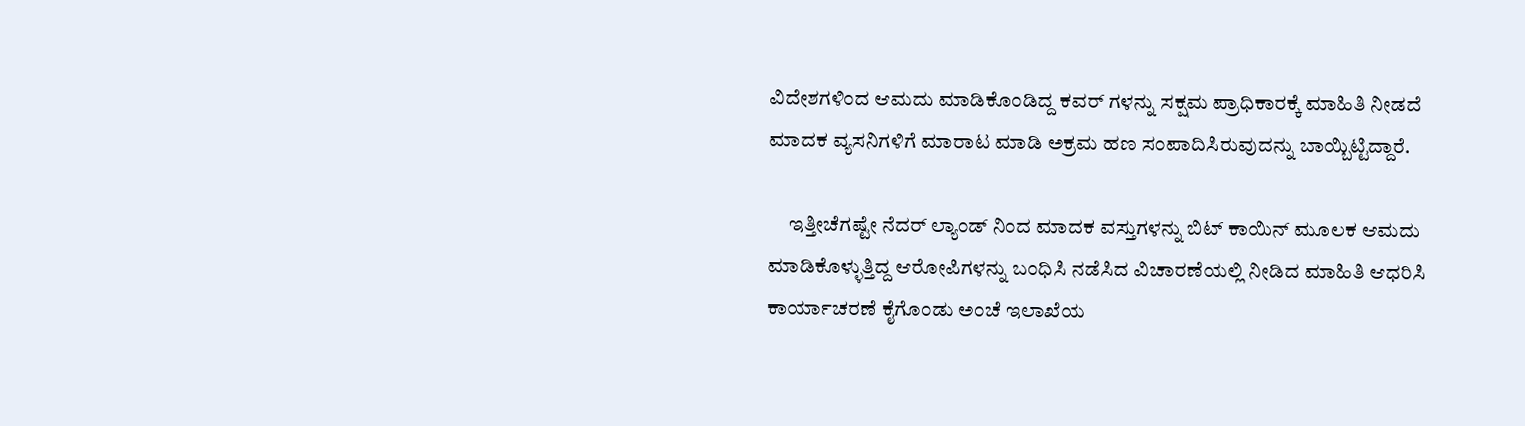ವಿದೇಶಗಳಿಂದ ಆಮದು ಮಾಡಿಕೊಂಡಿದ್ದ ಕವರ್ ಗಳನ್ನು ಸಕ್ಷಮ ಪ್ರಾಧಿಕಾರಕ್ಕೆ ಮಾಹಿತಿ ನೀಡದೆ ಮಾದಕ ವ್ಯಸನಿಗಳಿಗೆ ಮಾರಾಟ ಮಾಡಿ ಅಕ್ರಮ ಹಣ ಸಂಪಾದಿಸಿರುವುದನ್ನು ಬಾಯ್ಬಿಟ್ಟಿದ್ದಾರೆ.

     ಇತ್ತೀಚೆಗಷ್ಟೇ ನೆದರ್ ಲ್ಯಾಂಡ್ ನಿಂದ ಮಾದಕ ವಸ್ತುಗಳನ್ನು ಬಿಟ್ ಕಾಯಿನ್ ಮೂಲಕ ಆಮದು ಮಾಡಿಕೊಳ್ಳುತ್ತಿದ್ದ ಆರೋಪಿಗಳನ್ನು ಬಂಧಿಸಿ ನಡೆಸಿದ ವಿಚಾರಣೆಯಲ್ಲಿ ನೀಡಿದ ಮಾಹಿತಿ ಆಧರಿಸಿ ಕಾರ್ಯಾಚರಣೆ ಕೈಗೊಂಡು ಅಂಚೆ ಇಲಾಖೆಯ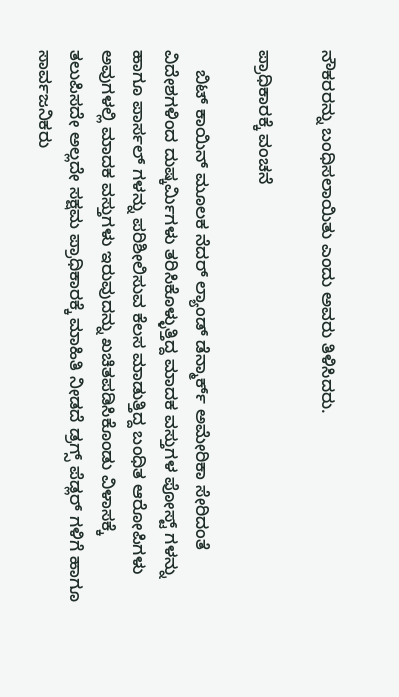ನೌಕರರನ್ನು ಬಂಧಿಸಲಾಯಿತು ಎಂದು ಅವರು ತಿಳಿಸಿದರು.

ಪ್ರಾಧಿಕಾರಕ್ಕೆ ವಂಚನೆ

    ಬಿಟ್ ಕಾಯಿನ್ ಮೂಲಕ ನೆದರ್ ಲ್ಯಾಂಡ್ ಡೆನ್ಮಾರ್ಕ್ ಅಮೇರಿಕಾ ಸೇರಿದಂತೆ ವಿದೇಶಗಳಿಂದ ದುಷ್ಕರ್ಮಿಗಳು ತರಿಸಿಕೊಳ್ಳುತ್ತಿದ್ದ ಮಾದಕ ವಸ್ತುಗಳ ಪೋಸ್ಟ್ ಗಳನ್ನು ಹಾಗೂ ಪಾರ್ಸಲ್ ಗಳನ್ನು ಪರಿಶೀಲಿಸುವ ಕೆಲಸ ಮಾಡುತ್ತಿದ್ದ ಬಂಧಿತ ಆರೋಪಿಗಳು ಅವುಗಳಲ್ಲಿ ಮಾದಕ ವಸ್ತುಗಳು ಇರುವುದನ್ನು ಖಚಿತಪಡಿಸಿಕೊಂಡು ವಿಳಾಸಕ್ಕೆ ತಲುಪಿಸದೇ ಅಲ್ಲದೇ ಸಕ್ಷಮ ಪ್ರಾಧಿಕಾರಕ್ಕೆ ಮಾಹಿತಿ ನೀಡದೆ ಡ್ರಗ್ಸ್ ಪೆಡ್ಲರ್ ಗಳಿಗೆ ಹಾಗೂ ಸಾರ್ವಜನಿಕರು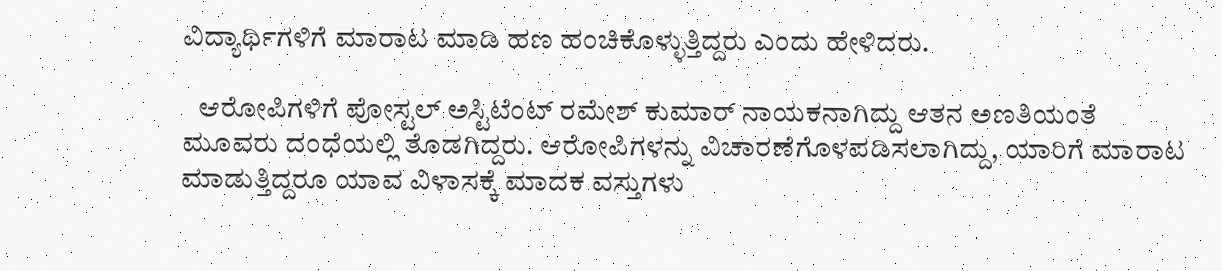ವಿದ್ಯಾರ್ಥಿಗಳಿಗೆ ಮಾರಾಟ ಮಾಡಿ ಹಣ ಹಂಚಿಕೊಳ್ಳುತ್ತಿದ್ದರು ಎಂದು ಹೇಳಿದರು.

   ಆರೋಪಿಗಳಿಗೆ ಪೋಸ್ಟಲ್ ಅಸ್ಟಿಟೆಂಟ್ ರಮೇಶ್ ಕುಮಾರ್ ನಾಯಕನಾಗಿದ್ದು ಆತನ ಅಣತಿಯಂತೆ ಮೂವರು ದಂಧೆಯಲ್ಲಿ ತೊಡಗಿದ್ದರು. ಆರೋಪಿಗಳನ್ನು ವಿಚಾರಣೆಗೊಳಪಡಿಸಲಾಗಿದ್ದು, ಯಾರಿಗೆ ಮಾರಾಟ ಮಾಡುತ್ತಿದ್ದರೂ ಯಾವ ವಿಳಾಸಕ್ಕೆ ಮಾದಕ ವಸ್ತುಗಳು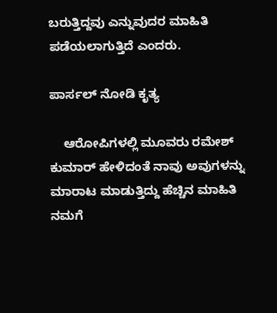ಬರುತ್ತಿದ್ದವು ಎನ್ನುವುದರ ಮಾಹಿತಿ ಪಡೆಯಲಾಗುತ್ತಿದೆ ಎಂದರು.

ಪಾರ್ಸಲ್ ನೋಡಿ ಕೃತ್ಯ

    ಆರೋಪಿಗಳಲ್ಲಿ ಮೂವರು ರಮೇಶ್ ಕುಮಾರ್ ಹೇಳಿದಂತೆ ನಾವು ಅವುಗಳನ್ನು ಮಾರಾಟ ಮಾಡುತ್ತಿದ್ದು ಹೆಚ್ಚಿನ ಮಾಹಿತಿ ನಮಗೆ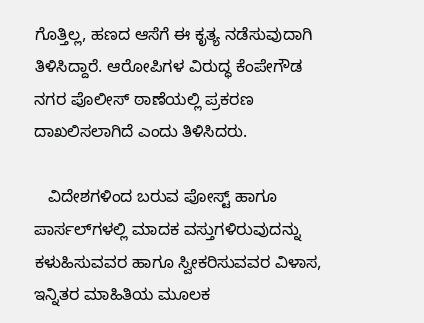ಗೊತ್ತಿಲ್ಲ, ಹಣದ ಆಸೆಗೆ ಈ ಕೃತ್ಯ ನಡೆಸುವುದಾಗಿ ತಿಳಿಸಿದ್ದಾರೆ. ಆರೋಪಿಗಳ ವಿರುದ್ಧ ಕೆಂಪೇಗೌಡ ನಗರ ಪೊಲೀಸ್ ಠಾಣೆಯಲ್ಲಿ ಪ್ರಕರಣ ದಾಖಲಿಸಲಾಗಿದೆ ಎಂದು ತಿಳಿಸಿದರು.

   ವಿದೇಶಗಳಿಂದ ಬರುವ ಪೋಸ್ಟ್ ಹಾಗೂ ಪಾರ್ಸಲ್‌ಗಳಲ್ಲಿ ಮಾದಕ ವಸ್ತುಗಳಿರುವುದನ್ನು ಕಳುಹಿಸುವವರ ಹಾಗೂ ಸ್ವೀಕರಿಸುವವರ ವಿಳಾಸ, ಇನ್ನಿತರ ಮಾಹಿತಿಯ ಮೂಲಕ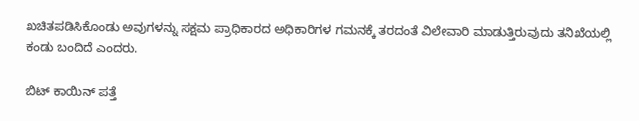ಖಚಿತಪಡಿಸಿಕೊಂಡು ಅವುಗಳನ್ನು ಸಕ್ಷಮ ಪ್ರಾಧಿಕಾರದ ಅಧಿಕಾರಿಗಳ ಗಮನಕ್ಕೆ ತರದಂತೆ ವಿಲೇವಾರಿ ಮಾಡುತ್ತಿರುವುದು ತನಿಖೆಯಲ್ಲಿ ಕಂಡು ಬಂದಿದೆ ಎಂದರು.

ಬಿಟ್ ಕಾಯಿನ್ ಪತ್ತೆ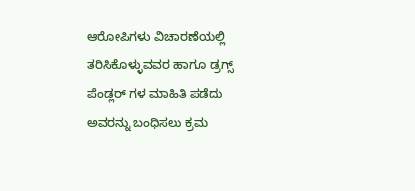ಆರೋಪಿಗಳು ವಿಚಾರಣೆಯಲ್ಲಿ ತರಿಸಿಕೊಳ್ಳುವವರ ಹಾಗೂ ಡ್ರಗ್ಸ್ ಪೆಂಡ್ಲರ್ ಗಳ ಮಾಹಿತಿ ಪಡೆದು ಅವರನ್ನು ಬಂಧಿಸಲು ಕ್ರಮ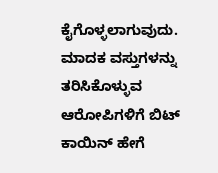ಕೈಗೊಳ್ಳಲಾಗುವುದು. ಮಾದಕ ವಸ್ತುಗಳನ್ನು ತರಿಸಿಕೊಳ್ಳುವ ಆರೋಪಿಗಳಿಗೆ ಬಿಟ್ ಕಾಯಿನ್ ಹೇಗೆ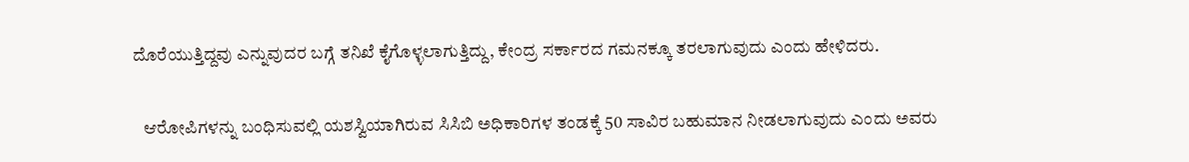ದೊರೆಯುತ್ತಿದ್ದವು ಎನ್ನುವುದರ ಬಗ್ಗೆ ತನಿಖೆ ಕೈಗೊಳ್ಳಲಾಗುತ್ತಿದ್ದು, ಕೇಂದ್ರ ಸರ್ಕಾರದ ಗಮನಕ್ಕೂ ತರಲಾಗುವುದು ಎಂದು ಹೇಳಿದರು.

   ಆರೋಪಿಗಳನ್ನು ಬಂಧಿಸುವಲ್ಲಿ ಯಶಸ್ವಿಯಾಗಿರುವ ಸಿಸಿಬಿ ಅಧಿಕಾರಿಗಳ ತಂಡಕ್ಕೆ 50 ಸಾವಿರ ಬಹುಮಾನ ನೀಡಲಾಗುವುದು ಎಂದು ಅವರು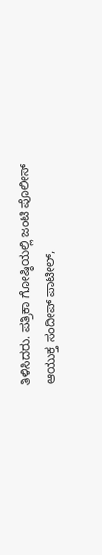ತಿಳಿಸಿದರು. ಪತ್ರಿಕಾ ಗೋಷ್ಠಿಯಲ್ಲಿ ಜಂಟಿ ಪೊಲೀಸ್ ಆಯುಕ್ತ ಸಂದೀಪ್ ಪಾಟೀಲ್,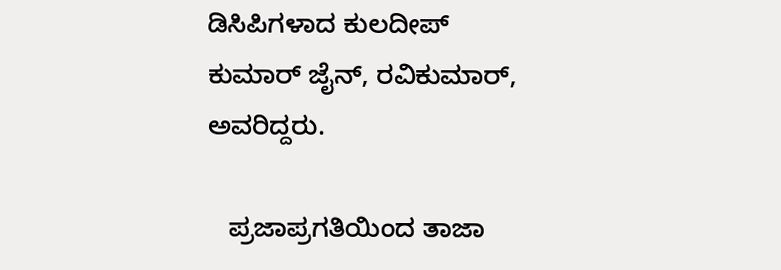ಡಿಸಿಪಿಗಳಾದ ಕುಲದೀಪ್ ಕುಮಾರ್ ಜೈನ್, ರವಿಕುಮಾರ್, ಅವರಿದ್ದರು.

   ಪ್ರಜಾಪ್ರಗತಿಯಿಂದ ತಾಜಾ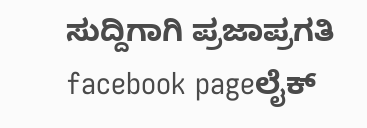ಸುದ್ದಿಗಾಗಿ ಪ್ರಜಾಪ್ರಗತಿ facebook pageಲೈಕ್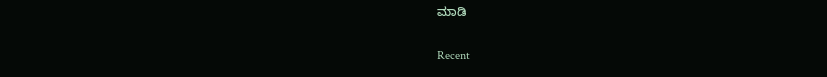ಮಾಡಿ

Recent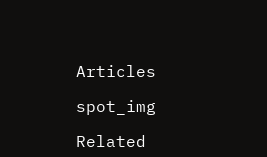Articles

spot_img

Related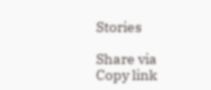Stories

Share via
Copy link